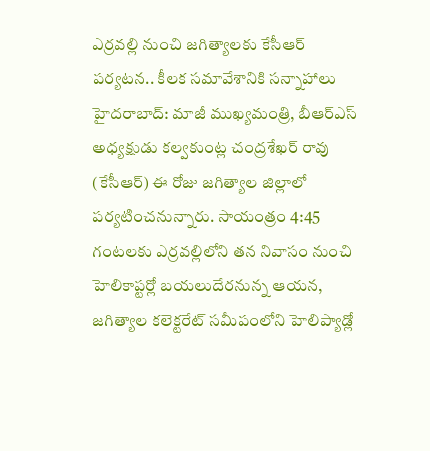ఎర్రవల్లి నుంచి జగిత్యాలకు కేసీఆర్ పర్యటన.. కీలక సమావేశానికి సన్నాహాలు
హైదరాబాద్: మాజీ ముఖ్యమంత్రి, బీఆర్ఎస్ అధ్యక్షుడు కల్వకుంట్ల చంద్రశేఖర్ రావు (కేసీఆర్) ఈ రోజు జగిత్యాల జిల్లాలో పర్యటించనున్నారు. సాయంత్రం 4:45 గంటలకు ఎర్రవల్లిలోని తన నివాసం నుంచి హెలికాప్టర్లో బయలుదేరనున్న ఆయన, జగిత్యాల కలెక్టరేట్ సమీపంలోని హెలిప్యాడ్లో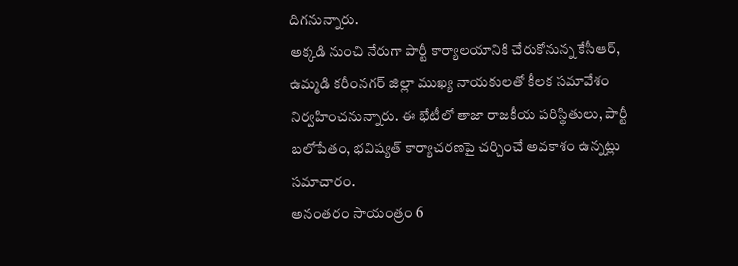దిగనున్నారు.
అక్కడి నుంచి నేరుగా పార్టీ కార్యాలయానికి చేరుకోనున్న కేసీఆర్, ఉమ్మడి కరీంనగర్ జిల్లా ముఖ్య నాయకులతో కీలక సమావేశం నిర్వహించనున్నారు. ఈ భేటీలో తాజా రాజకీయ పరిస్థితులు, పార్టీ బలోపేతం, భవిష్యత్ కార్యాచరణపై చర్చించే అవకాశం ఉన్నట్లు సమాచారం.
అనంతరం సాయంత్రం 6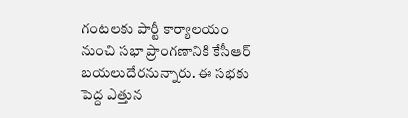గంటలకు పార్టీ కార్యాలయం నుంచి సభా ప్రాంగణానికి కేసీఆర్ బయలుదేరనున్నారు. ఈ సభకు పెద్ద ఎత్తున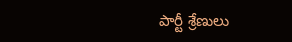పార్టీ శ్రేణులు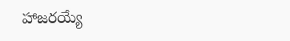హాజరయ్యే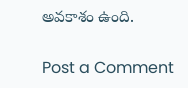అవకాశం ఉంది.

Post a Comment